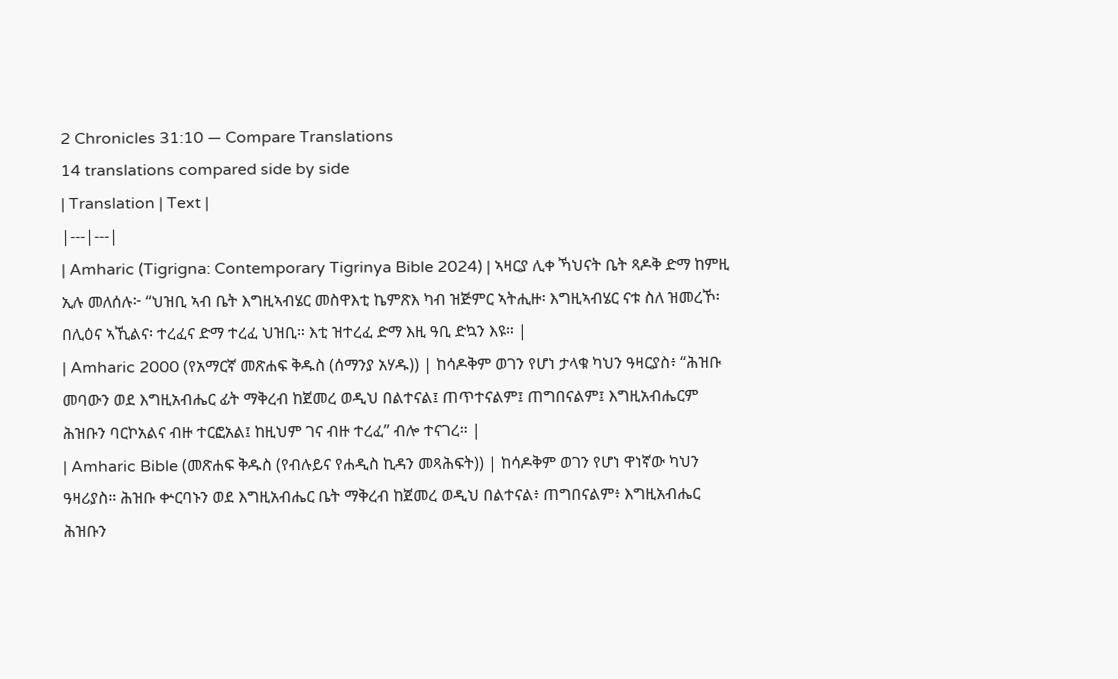2 Chronicles 31:10 — Compare Translations
14 translations compared side by side
| Translation | Text |
|---|---|
| Amharic (Tigrigna: Contemporary Tigrinya Bible 2024) | ኣዛርያ ሊቀ ኻህናት ቤት ጻዶቅ ድማ ከምዚ ኢሉ መለሰሉ፦ “ህዝቢ ኣብ ቤት እግዚኣብሄር መስዋእቲ ኬምጽእ ካብ ዝጅምር ኣትሒዙ፡ እግዚኣብሄር ናቱ ስለ ዝመረኾ፡ በሊዕና ኣኺልና፡ ተረፈና ድማ ተረፈ ህዝቢ። እቲ ዝተረፈ ድማ እዚ ዓቢ ድኳን እዩ። |
| Amharic 2000 (የአማርኛ መጽሐፍ ቅዱስ (ሰማንያ አሃዱ)) | ከሳዶቅም ወገን የሆነ ታላቁ ካህን ዓዛርያስ፥ “ሕዝቡ መባውን ወደ እግዚአብሔር ፊት ማቅረብ ከጀመረ ወዲህ በልተናል፤ ጠጥተናልም፤ ጠግበናልም፤ እግዚአብሔርም ሕዝቡን ባርኮአልና ብዙ ተርፎአል፤ ከዚህም ገና ብዙ ተረፈ” ብሎ ተናገረ። |
| Amharic Bible (መጽሐፍ ቅዱስ (የብሉይና የሐዲስ ኪዳን መጻሕፍት)) | ከሳዶቅም ወገን የሆነ ዋነኛው ካህን ዓዛሪያስ። ሕዝቡ ቍርባኑን ወደ እግዚአብሔር ቤት ማቅረብ ከጀመረ ወዲህ በልተናል፥ ጠግበናልም፥ እግዚአብሔር ሕዝቡን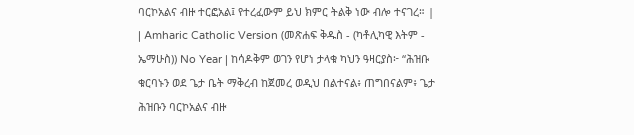ባርኮአልና ብዙ ተርፎአል፤ የተረፈውም ይህ ክምር ትልቅ ነው ብሎ ተናገረ። |
| Amharic Catholic Version (መጽሐፍ ቅዱስ - (ካቶሊካዊ እትም - ኤማሁስ)) No Year | ከሳዶቅም ወገን የሆነ ታላቁ ካህን ዓዛርያስ፦ “ሕዝቡ ቁርባኑን ወደ ጌታ ቤት ማቅረብ ከጀመረ ወዲህ በልተናል፥ ጠግበናልም፥ ጌታ ሕዝቡን ባርኮአልና ብዙ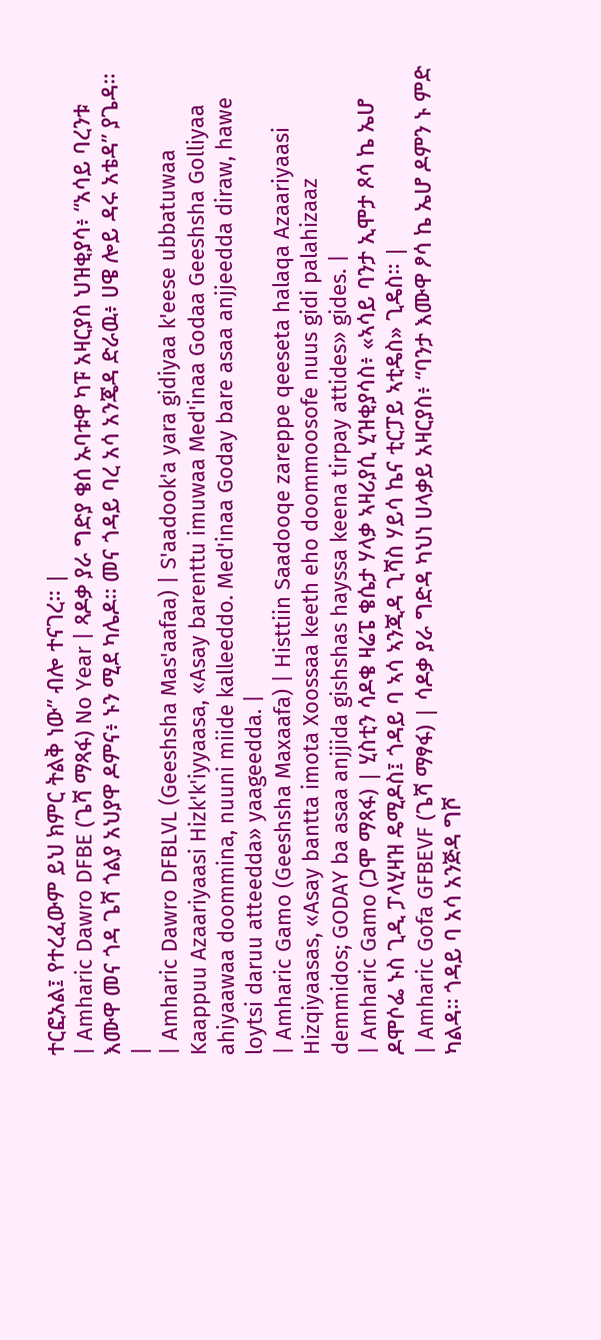ተርፎአል፤ የተረፈውም ይህ ክምር ትልቅ ነው” ብሎ ተናገረ። |
| Amharic Dawro DFBE (ጌሻ ማጻፋ) No Year | ጻዶቃ ያራ ግድያ ቄሰ ኡባቱዋ ካፑ አዛርያስ ህዝቂያሳ፥ “አሳይ ባረንቱ እሙዋ መና ጎዳ ጌሻ ጎልያ አህያዋ ዶምና፥ ኑን ሚደ ካሌዶ። መና ጎዳይ ባረ አሳ አንጄዳ ድራዉ፥ ሀዌ ሎይ ዳሩ አቴዳ” ያጌዳ። |
| Amharic Dawro DFBLVL (Geeshsha Mas'aafaa) | S'aadook'a yara gidiyaa k'eese ubbatuwaa Kaappuu Azaariyaasi Hizk'k'iyyaasa, «Asay barenttu imuwaa Med'inaa Godaa Geeshsha Golliyaa ahiyaawaa doommina, nuuni miide kalleeddo. Med'inaa Goday bare asaa anjjeedda diraw, hawe loytsi daruu atteedda» yaageedda. |
| Amharic Gamo (Geeshsha Maxaafa) | Histtiin Saadooqe zareppe qeeseta halaqa Azaariyaasi Hizqiyaasas, «Asay bantta imota Xoossaa keeth eho doommoosofe nuus gidi palahizaaz demmidos; GODAY ba asaa anjjida gishshas hayssa keena tirpay attides» gides. |
| Amharic Gamo (ጋሞ ማጻፋ) | ሂስቲን ሳዶቄ ዛሬፔ ቄሴታ ሃላቃ ኣዛሪያሲ ሂዝቂያሳስ፥ «ኣሳይ ባንታ ኢሞታ ጾሳ ኬ ኤሆ ዶሞሶፌ ኑስ ጊዲ ፓላሂዛዝ ዴሚዶስ፤ ጎዳይ ባ ኣሳ ኣንጂዳ ጊሻስ ሃይሳ ኬና ቲርፓይ ኣቲዴስ» ጊዴስ። |
| Amharic Gofa GFBEVF (ጌሻ ማፃፋ) | ሳዶቃ ያራ ግድዳ ካህነ ሀላቃይ አዛርያስ፥ “ባንታ እሙዋ ፆሳ ኬ ኤሆ ዶምን ኑ ምድ ካልዳ። ጎዳይ ባ አሳ አንጅዳ ግሾ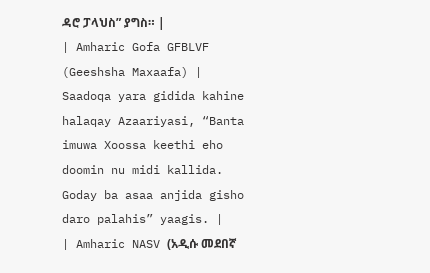ዳሮ ፓላህስ” ያግስ። |
| Amharic Gofa GFBLVF (Geeshsha Maxaafa) | Saadoqa yara gidida kahine halaqay Azaariyasi, “Banta imuwa Xoossa keethi eho doomin nu midi kallida. Goday ba asaa anjida gisho daro palahis” yaagis. |
| Amharic NASV (አዲሱ መደበኛ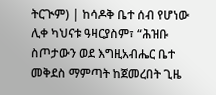ትርጒም) | ከሳዶቅ ቤተ ሰብ የሆነው ሊቀ ካህናቱ ዓዛርያስም፣ “ሕዝቡ ስጦታውን ወደ እግዚአብሔር ቤተ መቅደስ ማምጣት ከጀመረበት ጊዜ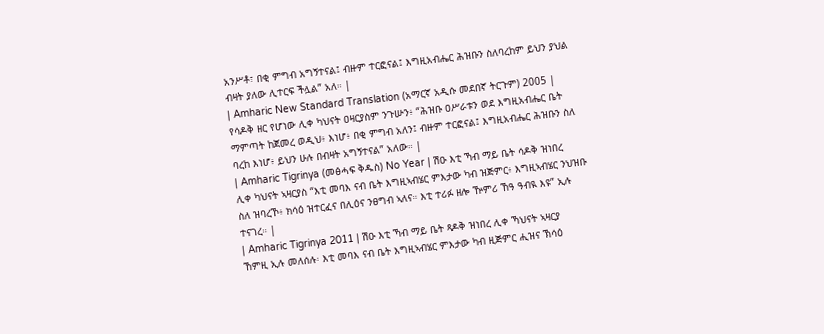አንሥቶ፣ በቂ ምግብ አግኝተናል፤ ብዙም ተርፎናል፤ እግዚአብሔር ሕዝቡን ስለባረከም ይህን ያህል ብዛት ያለው ሊተርፍ ችሏል” አለ። |
| Amharic New Standard Translation (አማርኛ አዲሱ መደበኛ ትርጉም) 2005 | የሳዶቅ ዘር የሆነው ሊቀ ካህናት ዐዛርያስም ንጉሡን፥ “ሕዝቡ ዐሥራቱን ወደ እግዚአብሔር ቤት ማምጣት ከጀመረ ወዲህ፥ እነሆ፥ በቂ ምግብ አለን፤ ብዙም ተርፎናል፤ እግዚአብሔር ሕዝቡን ስለ ባረከ እነሆ፥ ይህን ሁሉ በብዛት አግኝተናል” አለው። |
| Amharic Tigrinya (መፅሓፍ ቅዱስ) No Year | ሽዑ እቲ ኻብ ማይ ቤት ሳዶቅ ዝነበረ ሊቀ ካህናት ኣዛርያስ “እቲ መባእ ናብ ቤት እግዚኣብሄር ምእታው ካብ ዝጅምር፥ እግዚኣብሄር ንህዝቡ ስለ ዝባረኾ፥ ክሳዕ ዝተርፈና በሊዕና ንፀግብ ኣለና። እቲ ተሪፉ ዘሎ ዅምሪ ኸዓ ዓብዪ እዩ” ኢሉ ተናገረ። |
| Amharic Tigrinya 2011 | ሽዑ እቲ ኻብ ማይ ቤት ጻዶቅ ዝነበረ ሊቀ ኻህናት ኣዛርያ ኸምዚ ኢሉ መለሰሉ፡ እቲ መባእ ናብ ቤት እግዚኣብሄር ምእታው ካብ ዚጅምር ሒዝና ኽሳዕ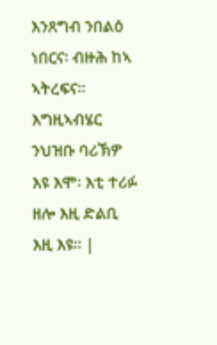እንጸግብ ንበልዕ ነበርና፡ ብዙሕ ከኣ ኣትረፍና። እግዚኣብሄር ንህዝቡ ባሪኽዎ እዩ እሞ፡ እቲ ተሪፉ ዘሎ እዚ ድልቢ እዚ እዩ። |